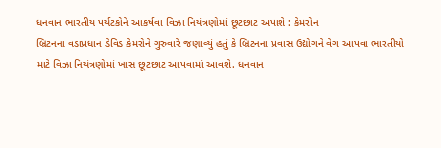ધનવાન ભારતીય પર્યટકોને આકર્ષવા વિઝા નિયંત્રણોમાં છૂટછાટ અપાશે : કેમરોન
બ્રિટનના વડાપ્રધાન ડેવિડ કેમરોને ગુરુવારે જણાવ્યું હતું કે બ્રિટનના પ્રવાસ ઉદ્યોગને વેગ આપવા ભારતીયો માટે વિઝા નિયંત્રણોમાં ખાસ છૂટછાટ આપવામાં આવશે. ધનવાન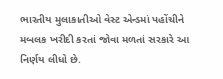ભારતીય મુલાકાતીઓ વેસ્ટ એન્ડમાં પહોંચીને મબલક ખરીદી કરતાં જોવા મળતાં સરકારે આ નિર્ણય લીધો છે.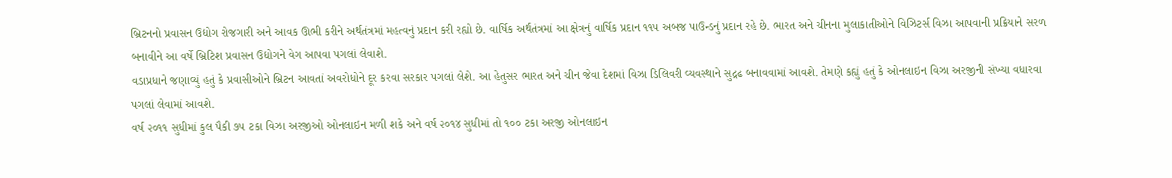બ્રિટનનો પ્રવાસન ઉદ્યોગ રોજગારી અને આવક ઊભી કરીને અર્થતંત્રમાં મહત્વનું પ્રદાન કરી રહ્યો છે. વાર્ષિક અર્થતંત્રમાં આ ક્ષેત્રનું વાર્ષિક પ્રદાન ૧૧૫ અબજ પાઉન્ડનું પ્રદાન રહે છે. ભારત અને ચીનના મુલાકાતીઓને વિઝિટર્સ વિઝા આપવાની પ્રક્રિયાને સરળ બનાવીને આ વર્ષે બ્રિટિશ પ્રવાસન ઉદ્યોગને વેગ આપવા પગલાં લેવાશે.
વડાપ્રધાને જણાવ્યું હતું કે પ્રવાસીઓને બ્રિટન આવતાં અવરોધોને દૂર કરવા સરકાર પગલાં લેશે. આ હેતુસર ભારત અને ચીન જેવા દેશમાં વિઝા ડિલિવરી વ્યવસ્થાને સુદ્રઢ બનાવવામાં આવશે. તેમણે કહ્યું હતું કે ઓનલાઇન વિઝા અરજીની સંખ્યા વધારવા પગલાં લેવામાં આવશે.
વર્ષ ૨૦૧૧ સુધીમાં કુલ પૈકી ૭૫ ટકા વિઝા અરજીઓ ઓનલાઇન મળી શકે અને વર્ષ ૨૦૧૪ સુધીમાં તો ૧૦૦ ટકા અરજી ઓનલાઇન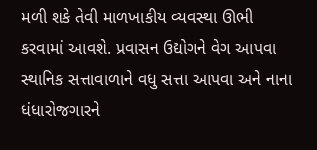મળી શકે તેવી માળખાકીય વ્યવસ્થા ઊભી કરવામાં આવશે. પ્રવાસન ઉદ્યોગને વેગ આપવા સ્થાનિક સત્તાવાળાને વધુ સત્તા આપવા અને નાના ધંધારોજગારને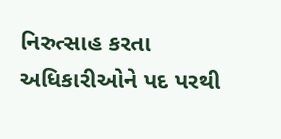નિરુત્સાહ કરતા અધિકારીઓને પદ પરથી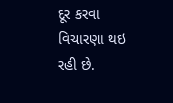દૂર કરવા વિચારણા થઇ રહી છે.